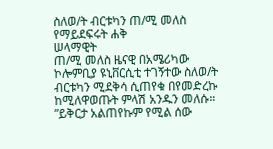ስለወ/ት ብርቱካን ጠ/ሚ መለስ የማይደፍሩት ሐቅ
ሠላማዊት
ጠ/ሚ መለስ ዜናዊ በአሜሪካው ኮሎምቢያ ዩኒቨርሲቲ ተገኝተው ስለወ/ት ብርቱካን ሚደቅሳ ሲጠየቁ በየመድረኩ ከሚለዋወጡት ምላሽ አንዱን መለሱ። ”ይቅርታ አልጠየኩም የሚል ሰው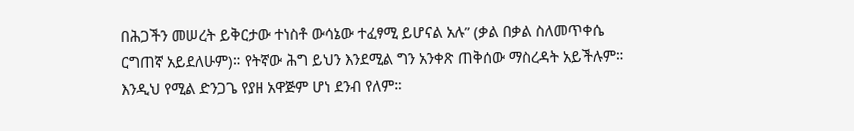በሕጋችን መሠረት ይቅርታው ተነስቶ ውሳኔው ተፈፃሚ ይሆናል አሉ” (ቃል በቃል ስለመጥቀሴ ርግጠኛ አይደለሁም)። የትኛው ሕግ ይህን እንደሚል ግን አንቀጽ ጠቅሰው ማስረዳት አይችሉም። እንዲህ የሚል ድንጋጌ የያዘ አዋጅም ሆነ ደንብ የለም።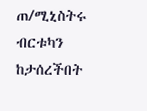ጠ/ሚኒስትሩ ብርቱካን ከታሰረችበት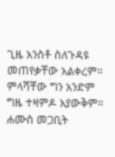ጊዜ አንስቶ ስለጉዳዩ መጠየቃቸው አልቀረም። ምላሻቸው ግን አንድም ግዜ ተዛምዶ አያውቅም። ሐሙስ መጋቢት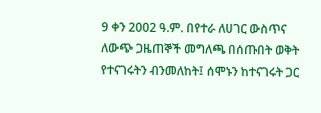9 ቀን 2002 ዓ.ም. በየተራ ለሀገር ውስጥና ለውጭ ጋዜጠኞች መግለጫ በሰጡበት ወቅት የተናገሩትን ብንመለከት፤ ሰሞኑን ከተናገሩት ጋር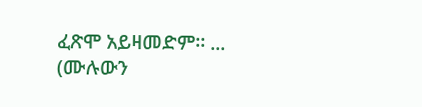ፈጽሞ አይዛመድም። ... (ሙሉውን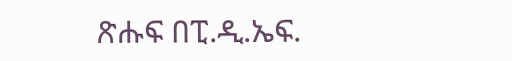ጽሑፍ በፒ.ዲ.ኤፍ.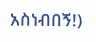አስነብበኝ!)